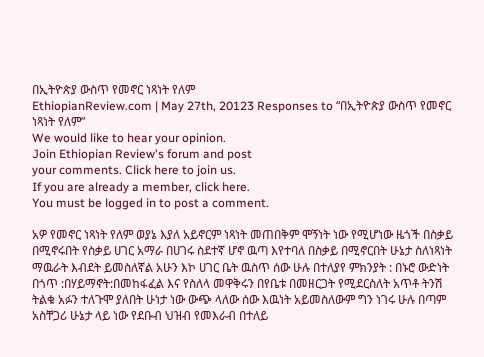በኢትዮጵያ ውስጥ የመኖር ነጻነት የለም
EthiopianReview.com | May 27th, 20123 Responses to “በኢትዮጵያ ውስጥ የመኖር ነጻነት የለም”
We would like to hear your opinion.
Join Ethiopian Review's forum and post
your comments. Click here to join us.
If you are already a member, click here.
You must be logged in to post a comment.

አዎ የመኖር ነጻነት የለም ወያኔ እያለ አይኖርም ነጻነት መጠበቅም ሞኝነት ነው የሚሆነው ዜጎች በስቃይ በሚኖሩበት የስቃይ ሀገር አማራ በሀገሩ ስደተኛ ሆኖ ዉጣ እየተባለ በስቃይ በሚኖርበት ሁኔታ ስለነጻነት ማዉራት እብደት ይመስለኛል አሁን እኮ ሀገር ቤት ዉስጥ ሰው ሁሉ በተለያየ ምክንያት : በኑሮ ውድነት በጎጥ :በሃይማኖት:በመከፋፈል እና የስለላ መዋቅሩን በየቤቱ በመዘርጋት የሚደርስለት አጥቶ ትንሽ ትልቁ አፉን ተለጉሞ ያለበት ሁነታ ነው ውጭ ላለው ሰው እዉነት አይመስለውም ግን ነገሩ ሁሉ በጣም አስቸጋሪ ሁኔታ ላይ ነው የደቡብ ህዝብ የመእራብ በተለይ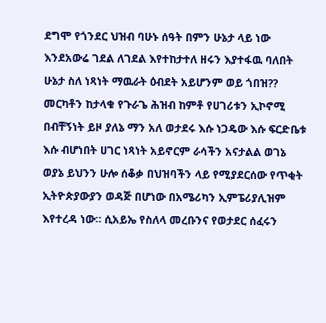ደግሞ የጎንደር ህዝብ ባሁኑ ሰዓት በምን ሁኔታ ላይ ነው እንደአውሬ ገደል ለገደል እየተከታተለ ዘሩን እያተፋዉ ባለበት ሁኔታ ስለ ነጻነት ማዉራት ዕብደት አይሆንም ወይ ጎበዝ??
መርካቶን ከታላቁ የጉራጌ ሕዝብ ከምቶ የሀገሪቱን ኢኮኖሚ በብቸኝነት ይዞ ያለኔ ማን አለ ወታደሩ እሱ ነጋዴው እሱ ፍርድቤቱ እሱ ብሆነበት ሀገር ነጻነት አይኖርም ራሳችን አናታልል ወገኔ
ወያኔ ይህንን ሁሎ ሰቆቃ በህዝባችን ላይ የሚያደርሰው የጥቂት ኢትዮጵያውያን ወዳጅ በሆነው በአሜሪካን ኢምፔሪያሊዝም እየተረዳ ነው። ሲአይኤ የስለላ መረቡንና የወታደር ሰፈሩን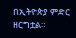በኢትዮጵያ ምድር ዘርግቷል።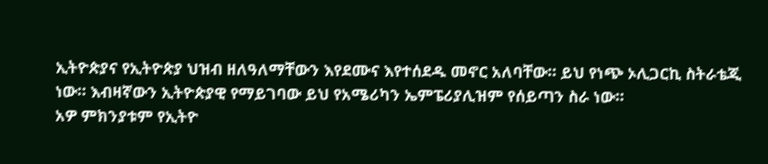ኢትዮጵያና የኢትዮጵያ ህዝብ ዘለዓለማቸውን እየደሙና እየተሰደዱ መኖር አለባቸው። ይህ የነጭ ኦሊጋርኪ ስትራቴጂ ነው። እብዛኛውን ኢትዮጵያዊ የማይገባው ይህ የአሜሪካን ኤምፔሪያሊዝም የሰይጣን ስራ ነው።
አዎ ምክንያቱም የኢትዮ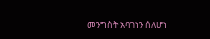መንግስት አባገነን ሰለሆነ